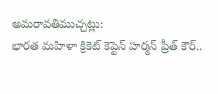అమరావతిముచ్చట్లు:
భారత మహిళా క్రికెట్ కెప్టెన్ హర్మన్ ప్రీత్ కౌర్..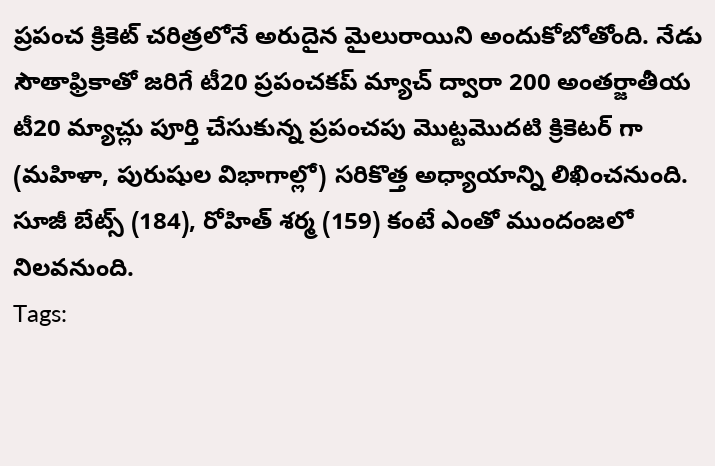ప్రపంచ క్రికెట్ చరిత్రలోనే అరుదైన మైలురాయిని అందుకోబోతోంది. నేడు సౌతాఫ్రికాతో జరిగే టీ20 ప్రపంచకప్ మ్యాచ్ ద్వారా 200 అంతర్జాతీయ టీ20 మ్యాచ్లు పూర్తి చేసుకున్న ప్రపంచపు మొట్టమొదటి క్రికెటర్ గా (మహిళా, పురుషుల విభాగాల్లో) సరికొత్త అధ్యాయాన్ని లిఖించనుంది. సూజీ బేట్స్ (184), రోహిత్ శర్మ (159) కంటే ఎంతో ముందంజలో నిలవనుంది.
Tags: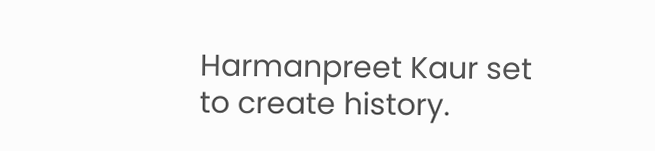Harmanpreet Kaur set to create history.